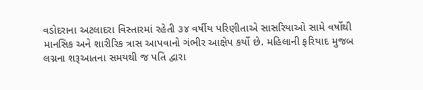વડોદરાના અટલાદરા વિસ્તારમાં રહેતી ૩૪ વર્ષીય પરિણીતાએ સાસરિયાઓ સામે વર્ષોથી માનસિક અને શારીરિક ત્રાસ આપવાનો ગંભીર આક્ષેપ કર્યો છે. મહિલાની ફરિયાદ મુજબ લગ્નના શરૂઆતના સમયથી જ પતિ દ્વારા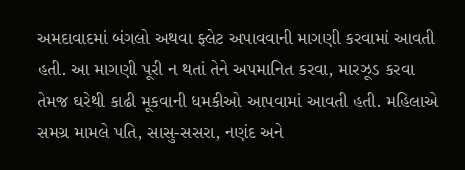અમદાવાદમાં બંગલો અથવા ફ્લેટ અપાવવાની માગણી કરવામાં આવતી હતી. આ માગણી પૂરી ન થતાં તેને અપમાનિત કરવા, મારઝૂડ કરવા તેમજ ઘરેથી કાઢી મૂકવાની ધમકીઓ આપવામાં આવતી હતી. મહિલાએ સમગ્ર મામલે પતિ, સાસુ-સસરા, નણંદ અને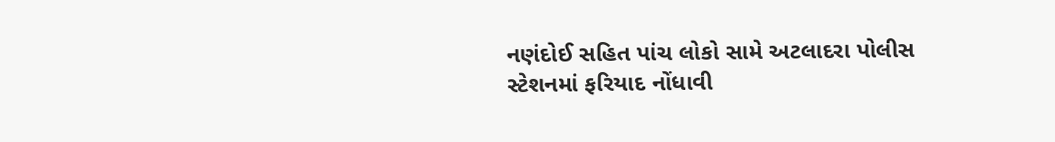નણંદોઈ સહિત પાંચ લોકો સામે અટલાદરા પોલીસ સ્ટેશનમાં ફરિયાદ નોંધાવી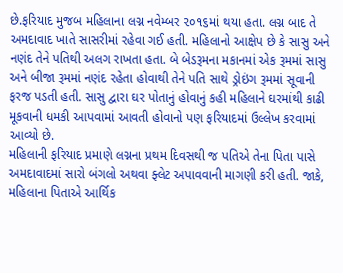છે.ફરિયાદ મુજબ મહિલાના લગ્ન નવેમ્બર ૨૦૧૬માં થયા હતા. લગ્ન બાદ તે અમદાવાદ ખાતે સાસરીમાં રહેવા ગઈ હતી. મહિલાનો આક્ષેપ છે કે સાસુ અને નણંદ તેને પતિથી અલગ રાખતા હતા. બે બેડરૂમના મકાનમાં એક રૂમમાં સાસુ અને બીજા રૂમમાં નણંદ રહેતા હોવાથી તેને પતિ સાથે ડ્રોઇંગ રૂમમાં સૂવાની ફરજ પડતી હતી. સાસુ દ્વારા ઘર પોતાનું હોવાનું કહી મહિલાને ઘરમાંથી કાઢી મૂકવાની ધમકી આપવામાં આવતી હોવાનો પણ ફરિયાદમાં ઉલ્લેખ કરવામાં આવ્યો છે.
મહિલાની ફરિયાદ પ્રમાણે લગ્નના પ્રથમ દિવસથી જ પતિએ તેના પિતા પાસે અમદાવાદમાં સારો બંગલો અથવા ફ્લેટ અપાવવાની માગણી કરી હતી. જાકે, મહિલાના પિતાએ આર્થિક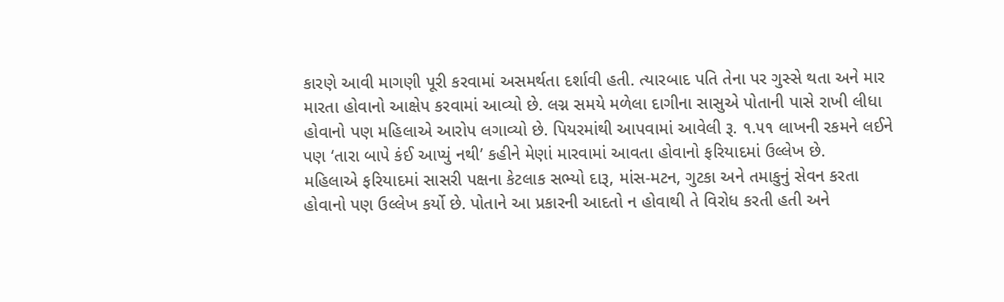કારણે આવી માગણી પૂરી કરવામાં અસમર્થતા દર્શાવી હતી. ત્યારબાદ પતિ તેના પર ગુસ્સે થતા અને માર મારતા હોવાનો આક્ષેપ કરવામાં આવ્યો છે. લગ્ન સમયે મળેલા દાગીના સાસુએ પોતાની પાસે રાખી લીધા હોવાનો પણ મહિલાએ આરોપ લગાવ્યો છે. પિયરમાંથી આપવામાં આવેલી રૂ. ૧.૫૧ લાખની રકમને લઈને પણ ‘તારા બાપે કંઈ આપ્યું નથી’ કહીને મેણાં મારવામાં આવતા હોવાનો ફરિયાદમાં ઉલ્લેખ છે.
મહિલાએ ફરિયાદમાં સાસરી પક્ષના કેટલાક સભ્યો દારૂ, માંસ-મટન, ગુટકા અને તમાકુનું સેવન કરતા હોવાનો પણ ઉલ્લેખ કર્યો છે. પોતાને આ પ્રકારની આદતો ન હોવાથી તે વિરોધ કરતી હતી અને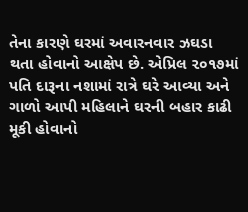તેના કારણે ઘરમાં અવારનવાર ઝઘડા થતા હોવાનો આક્ષેપ છે. એપ્રિલ ૨૦૧૭માં પતિ દારૂના નશામાં રાત્રે ઘરે આવ્યા અને ગાળો આપી મહિલાને ઘરની બહાર કાઢી મૂકી હોવાનો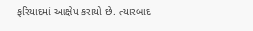ફરિયાદમાં આક્ષેપ કરાયો છે. ત્યારબાદ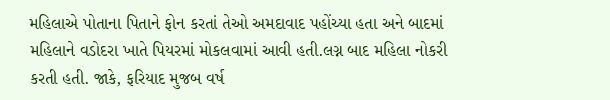મહિલાએ પોતાના પિતાને ફોન કરતાં તેઓ અમદાવાદ પહોંચ્યા હતા અને બાદમાં મહિલાને વડોદરા ખાતે પિયરમાં મોકલવામાં આવી હતી.લગ્ન બાદ મહિલા નોકરી કરતી હતી. જાકે, ફરિયાદ મુજબ વર્ષ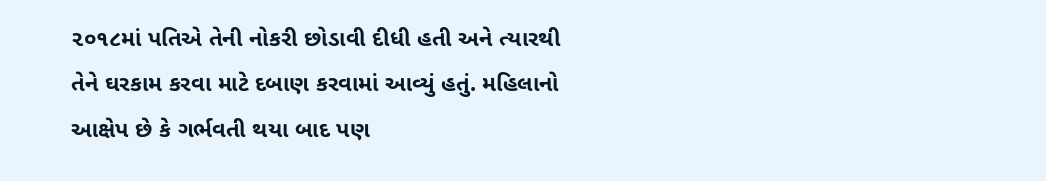૨૦૧૮માં પતિએ તેની નોકરી છોડાવી દીધી હતી અને ત્યારથી તેને ઘરકામ કરવા માટે દબાણ કરવામાં આવ્યું હતું. મહિલાનો આક્ષેપ છે કે ગર્ભવતી થયા બાદ પણ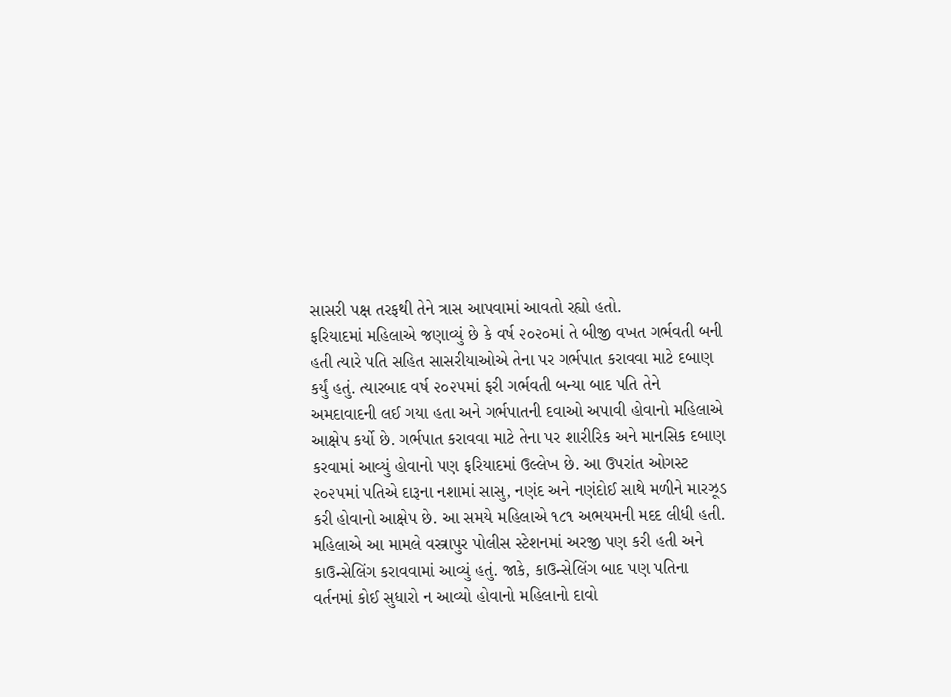સાસરી પક્ષ તરફથી તેને ત્રાસ આપવામાં આવતો રહ્યો હતો.
ફરિયાદમાં મહિલાએ જણાવ્યું છે કે વર્ષ ૨૦૨૦માં તે બીજી વખત ગર્ભવતી બની હતી ત્યારે પતિ સહિત સાસરીયાઓએ તેના પર ગર્ભપાત કરાવવા માટે દબાણ કર્યું હતું. ત્યારબાદ વર્ષ ૨૦૨૫માં ફરી ગર્ભવતી બન્યા બાદ પતિ તેને અમદાવાદની લઈ ગયા હતા અને ગર્ભપાતની દવાઓ અપાવી હોવાનો મહિલાએ આક્ષેપ કર્યો છે. ગર્ભપાત કરાવવા માટે તેના પર શારીરિક અને માનસિક દબાણ કરવામાં આવ્યું હોવાનો પણ ફરિયાદમાં ઉલ્લેખ છે. આ ઉપરાંત ઓગસ્ટ ૨૦૨૫માં પતિએ દારૂના નશામાં સાસુ, નણંદ અને નણંદોઈ સાથે મળીને મારઝૂડ કરી હોવાનો આક્ષેપ છે. આ સમયે મહિલાએ ૧૮૧ અભયમની મદદ લીધી હતી.
મહિલાએ આ મામલે વસ્ત્રાપુર પોલીસ સ્ટેશનમાં અરજી પણ કરી હતી અને કાઉન્સેલિંગ કરાવવામાં આવ્યું હતું. જાકે, કાઉન્સેલિંગ બાદ પણ પતિના વર્તનમાં કોઈ સુધારો ન આવ્યો હોવાનો મહિલાનો દાવો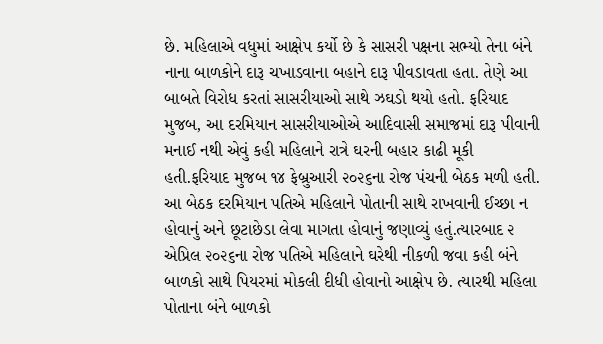છે. મહિલાએ વધુમાં આક્ષેપ કર્યો છે કે સાસરી પક્ષના સભ્યો તેના બંને નાના બાળકોને દારૂ ચખાડવાના બહાને દારૂ પીવડાવતા હતા. તેણે આ બાબતે વિરોધ કરતાં સાસરીયાઓ સાથે ઝઘડો થયો હતો. ફરિયાદ મુજબ, આ દરમિયાન સાસરીયાઓએ આદિવાસી સમાજમાં દારૂ પીવાની મનાઈ નથી એવું કહી મહિલાને રાત્રે ઘરની બહાર કાઢી મૂકી હતી.ફરિયાદ મુજબ ૧૪ ફેબ્રુઆરી ૨૦૨૬ના રોજ પંચની બેઠક મળી હતી. આ બેઠક દરમિયાન પતિએ મહિલાને પોતાની સાથે રાખવાની ઈચ્છા ન હોવાનું અને છૂટાછેડા લેવા માગતા હોવાનું જણાવ્યું હતું.ત્યારબાદ ૨ એપ્રિલ ૨૦૨૬ના રોજ પતિએ મહિલાને ઘરેથી નીકળી જવા કહી બંને બાળકો સાથે પિયરમાં મોકલી દીધી હોવાનો આક્ષેપ છે. ત્યારથી મહિલા પોતાના બંને બાળકો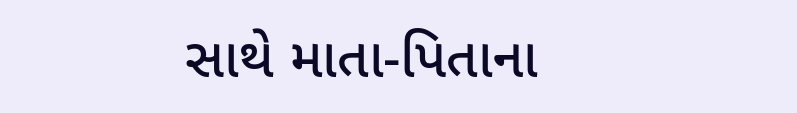સાથે માતા-પિતાના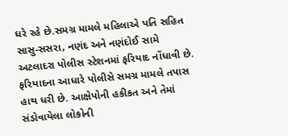ઘરે રહે છે.સમગ્ર મામલે મહિલાએ પતિ સહિત સાસુ-સસરા, નણંદ અને નણંદોઈ સામે અટલાદરા પોલીસ સ્ટેશનમાં ફરિયાદ નોંધાવી છે. ફરિયાદના આધારે પોલીસે સમગ્ર મામલે તપાસ હાથ ધરી છે. આક્ષેપોની હકીકત અને તેમાં સંડોવાયેલા લોકોની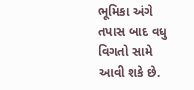ભૂમિકા અંગે તપાસ બાદ વધુ વિગતો સામે આવી શકે છે.